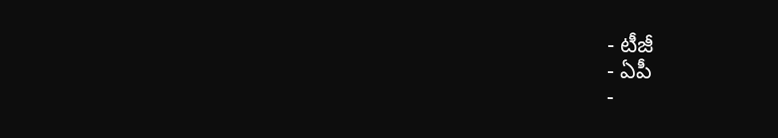- టీజీ
- ఏపీ
-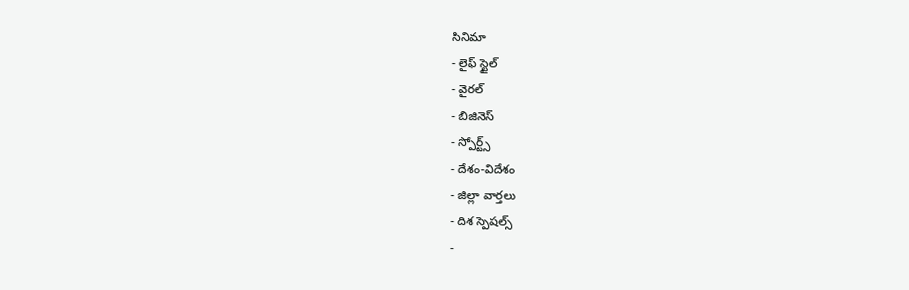సినిమా
- లైఫ్ స్టైల్
- వైరల్
- బిజినెస్
- స్పోర్ట్స్
- దేశం-విదేశం
- జిల్లా వార్తలు
- దిశ స్పెషల్స్
-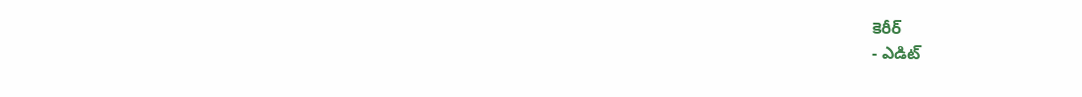కెరీర్
- ఎడిట్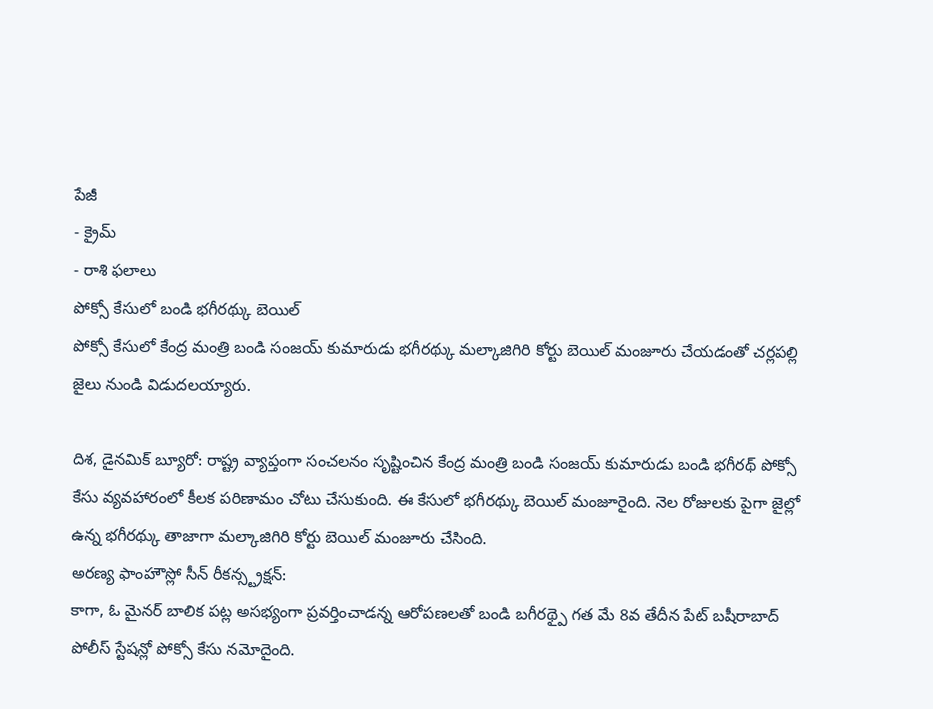పేజీ
- క్రైమ్
- రాశి ఫలాలు
పోక్సో కేసులో బండి భగీరథ్కు బెయిల్
పోక్సో కేసులో కేంద్ర మంత్రి బండి సంజయ్ కుమారుడు భగీరథ్కు మల్కాజిగిరి కోర్టు బెయిల్ మంజూరు చేయడంతో చర్లపల్లి జైలు నుండి విడుదలయ్యారు.

దిశ, డైనమిక్ బ్యూరో: రాష్ట్ర వ్యాప్తంగా సంచలనం సృష్టించిన కేంద్ర మంత్రి బండి సంజయ్ కుమారుడు బండి భగీరథ్ పోక్సో కేసు వ్యవహారంలో కీలక పరిణామం చోటు చేసుకుంది. ఈ కేసులో భగీరథ్కు బెయిల్ మంజూరైంది. నెల రోజులకు పైగా జైల్లో ఉన్న భగీరథ్కు తాజాగా మల్కాజిగిరి కోర్టు బెయిల్ మంజూరు చేసింది.
అరణ్య ఫాంహౌస్లో సీన్ రీకన్స్ట్రక్షన్:
కాగా, ఓ మైనర్ బాలిక పట్ల అసభ్యంగా ప్రవర్తించాడన్న ఆరోపణలతో బండి బగీరథ్పై గత మే 8వ తేదీన పేట్ బషీరాబాద్ పోలీస్ స్టేషన్లో పోక్సో కేసు నమోదైంది.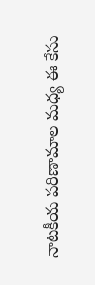నాటకీయ పరిణామాల మధ్య ఈ కేసు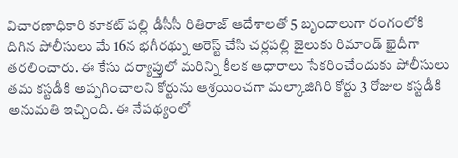విచారణాధికారి కూకట్ పల్లి డీసీసీ రితిరాజ్ ఆదేశాలతో 5 బృందాలుగా రంగంలోకి దిగిన పోలీసులు మే 16న భగీరథ్ను అరెస్ట్ చేసి చర్లపల్లి జైలుకు రిమాండ్ ఖైదీగా తరలించారు. ఈ కేసు దర్యాప్తులో మరిన్ని కీలక ఆధారాలు సేకరించేందుకు పోలీసులు తమ కస్టడీకి అప్పగించాలని కోర్టును ఆశ్రయించగా మల్కాజిగిరి కోర్టు 3 రోజుల కస్టడీకి అనుమతి ఇచ్చింది. ఈ నేపథ్యంలో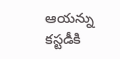ఆయన్ను కస్టడీకి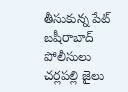తీసుకున్న పేట్ బషీరాబాద్ పోలీసులు చర్లపల్లి జైలు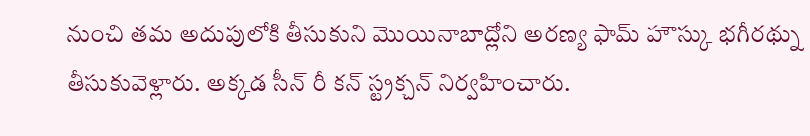నుంచి తమ అదుపులోకి తీసుకుని మొయినాబాద్లోని అరణ్య ఫామ్ హౌస్కు భగీరథ్ను తీసుకువెళ్లారు. అక్కడ సీన్ రీ కన్ స్ట్రక్చన్ నిర్వహించారు.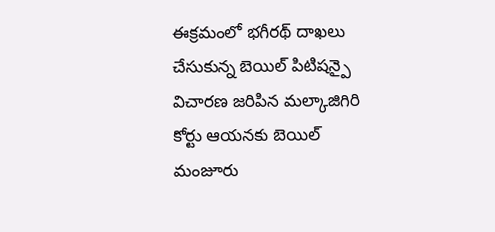ఈక్రమంలో భగీరథ్ దాఖలు చేసుకున్న బెయిల్ పిటిషన్పై విచారణ జరిపిన మల్కాజిగిరి కోర్టు ఆయనకు బెయిల్ మంజూరు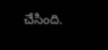చేసింది.